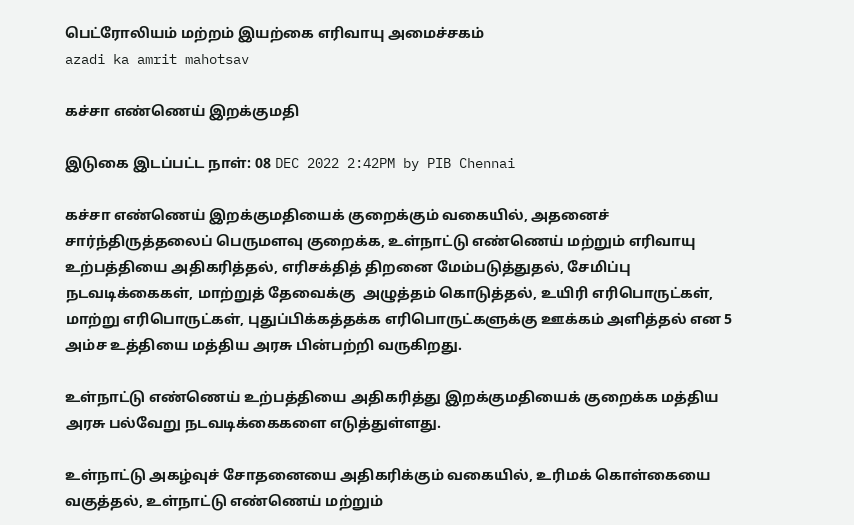பெட்ரோலியம் மற்றம் இயற்கை எரிவாயு அமைச்சகம்
azadi ka amrit mahotsav

கச்சா எண்ணெய் இறக்குமதி

இடுகை இடப்பட்ட நாள்: 08 DEC 2022 2:42PM by PIB Chennai

கச்சா எண்ணெய் இறக்குமதியைக் குறைக்கும் வகையில், அதனைச் சார்ந்திருத்தலைப் பெருமளவு குறைக்க, உள்நாட்டு எண்ணெய் மற்றும் எரிவாயு உற்பத்தியை அதிகரித்தல், எரிசக்தித் திறனை மேம்படுத்துதல், சேமிப்பு நடவடிக்கைகள், மாற்றுத் தேவைக்கு  அழுத்தம் கொடுத்தல், உயிரி எரிபொருட்கள், மாற்று எரிபொருட்கள், புதுப்பிக்கத்தக்க எரிபொருட்களுக்கு ஊக்கம் அளித்தல் என 5 அம்ச உத்தியை மத்திய அரசு பின்பற்றி வருகிறது.

உள்நாட்டு எண்ணெய் உற்பத்தியை அதிகரித்து இறக்குமதியைக் குறைக்க மத்திய அரசு பல்வேறு நடவடிக்கைகளை எடுத்துள்ளது.

உள்நாட்டு அகழ்வுச் சோதனையை அதிகரிக்கும் வகையில், உரிமக் கொள்கையை வகுத்தல், உள்நாட்டு எண்ணெய் மற்றும்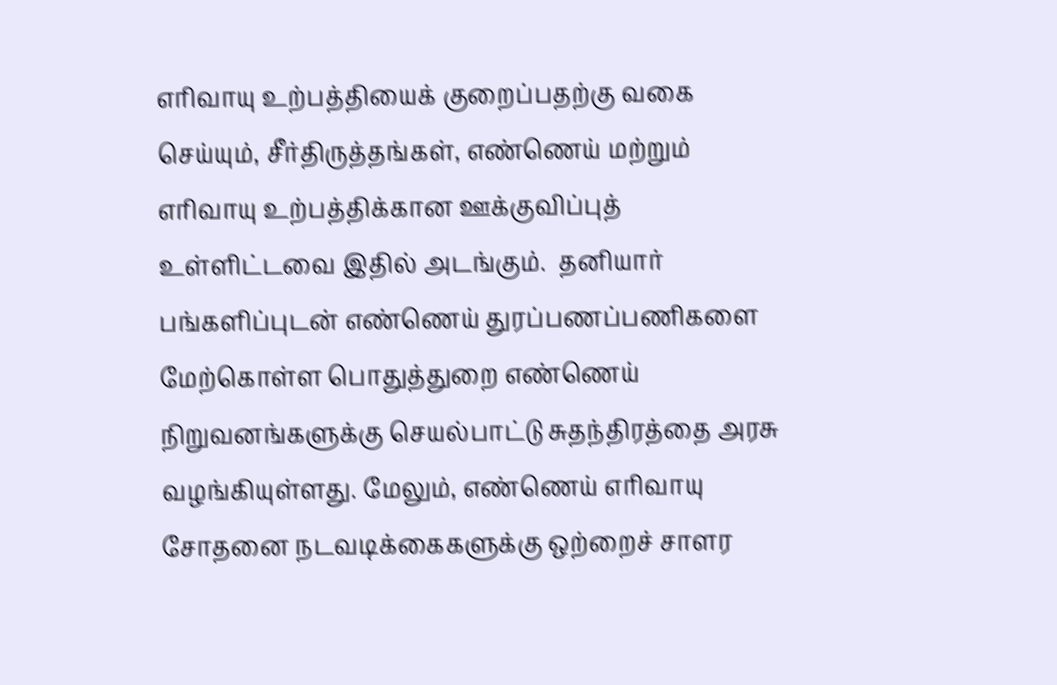எரிவாயு உற்பத்தியைக் குறைப்பதற்கு வகை செய்யும், சீர்திருத்தங்கள், எண்ணெய் மற்றும் எரிவாயு உற்பத்திக்கான ஊக்குவிப்புத் உள்ளிட்டவை இதில் அடங்கும்.  தனியார் பங்களிப்புடன் எண்ணெய் துரப்பணப்பணிகளை மேற்கொள்ள பொதுத்துறை எண்ணெய் நிறுவனங்களுக்கு செயல்பாட்டு சுதந்திரத்தை அரசு வழங்கியுள்ளது. மேலும், எண்ணெய் எரிவாயு சோதனை நடவடிக்கைகளுக்கு ஒற்றைச் சாளர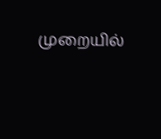முறையில்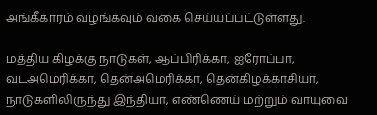அங்கீகாரம் வழங்கவும் வகை செய்யப்பட்டுள்ளது.

மத்திய கிழக்கு நாடுகள், ஆப்பிரிக்கா, ஐரோப்பா, வடஅமெரிக்கா, தென்அமெரிக்கா, தென்கிழக்காசியா, நாடுகளிலிருந்து இந்தியா, எண்ணெய் மற்றும் வாயுவை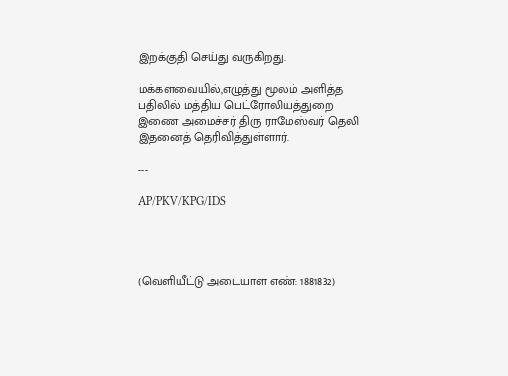இறக்குதி செய்து வருகிறது.

மக்களவையில்,எழுத்து மூலம் அளித்த பதிலில் மத்திய பெட்ரோலியத்துறை இணை அமைச்சர் திரு ராமேஸ்வர் தெலி இதனைத் தெரிவித்துள்ளார்.

---

AP/PKV/KPG/IDS




(வெளியீட்டு அடையாள எண்: 1881832)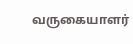வருகையாளர்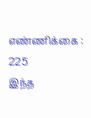எண்ணிக்கை : 225
இந்த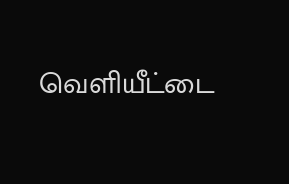வெளியீட்டை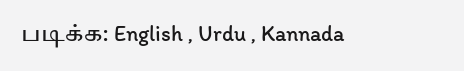படிக்க: English , Urdu , Kannada